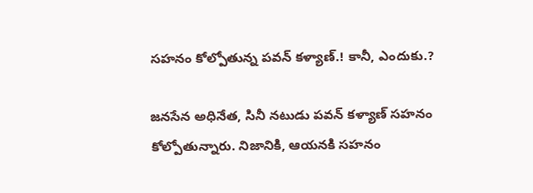సహనం కోల్పోతున్న పవన్ కళ్యాణ్.! కానీ, ఎందుకు.?

జనసేన అధినేత, సినీ నటుడు పవన్ కళ్యాణ్ సహనం కోల్పోతున్నారు. నిజానికి, ఆయనకి సహనం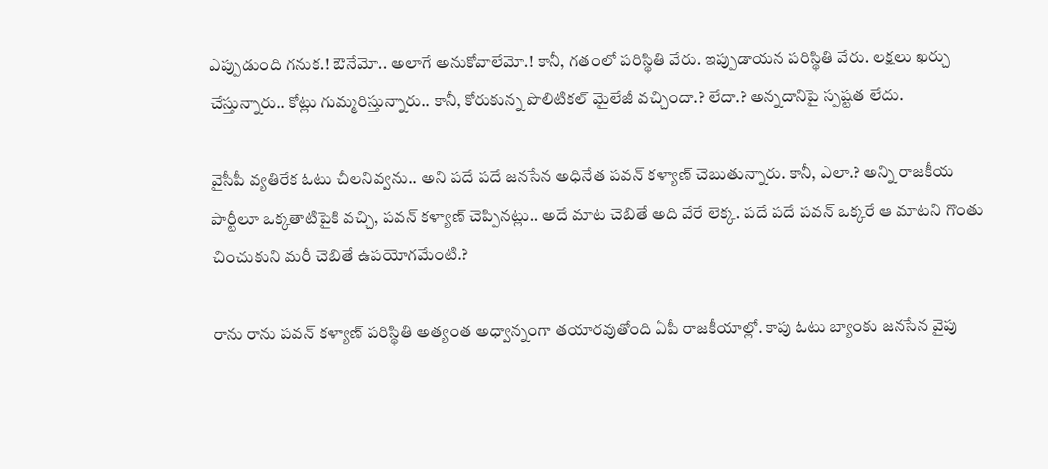ఎప్పుడుంది గనుక.! ఔనేమో.. అలాగే అనుకోవాలేమో.! కానీ, గతంలో పరిస్థితి వేరు. ఇప్పుడాయన పరిస్థితి వేరు. లక్షలు ఖర్చు చేస్తున్నారు.. కోట్లు గుమ్మరిస్తున్నారు.. కానీ, కోరుకున్న పొలిటికల్ మైలేజీ వచ్చిందా.? లేదా.? అన్నదానిపై స్పష్టత లేదు.

వైసీపీ వ్యతిరేక ఓటు చీలనివ్వను.. అని పదే పదే జనసేన అధినేత పవన్ కళ్యాణ్ చెబుతున్నారు. కానీ, ఎలా.? అన్ని రాజకీయ పార్టీలూ ఒక్కతాటిపైకి వచ్చి, పవన్ కళ్యాణ్ చెప్పినట్లు.. అదే మాట చెబితే అది వేరే లెక్క. పదే పదే పవన్ ఒక్కరే ఆ మాటని గొంతు చించుకుని మరీ చెబితే ఉపయోగమేంటి.?

రాను రాను పవన్ కళ్యాణ్ పరిస్థితి అత్యంత అధ్వాన్నంగా తయారవుతోంది ఏపీ రాజకీయాల్లో. కాపు ఓటు బ్యాంకు జనసేన వైపు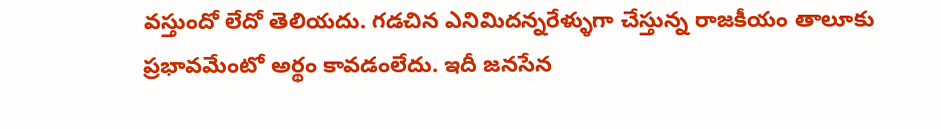వస్తుందో లేదో తెలియదు. గడచిన ఎనిమిదన్నరేళ్ళుగా చేస్తున్న రాజకీయం తాలూకు ప్రభావమేంటో అర్థం కావడంలేదు. ఇదీ జనసేన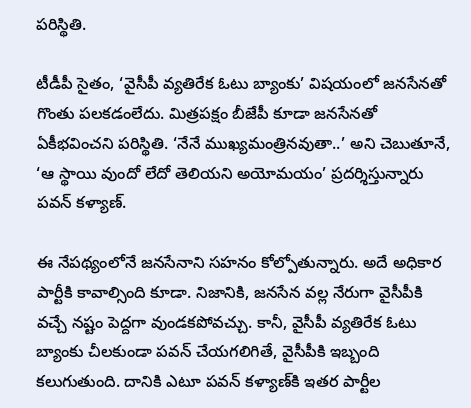పరిస్థితి.

టీడీపీ సైతం, ‘వైసీపీ వ్యతిరేక ఓటు బ్యాంకు’ విషయంలో జనసేనతో గొంతు పలకడంలేదు. మిత్రపక్షం బీజేపీ కూడా జనసేనతో ఏకీభవించని పరిస్థితి. ‘నేనే ముఖ్యమంత్రినవుతా..’ అని చెబుతూనే, ‘ఆ స్థాయి వుందో లేదో తెలియని అయోమయం’ ప్రదర్శిస్తున్నారు పవన్ కళ్యాణ్.

ఈ నేపథ్యంలోనే జనసేనాని సహనం కోల్పోతున్నారు. అదే అధికార పార్టీకి కావాల్సింది కూడా. నిజానికి, జనసేన వల్ల నేరుగా వైసీపీకి వచ్చే నష్టం పెద్దగా వుండకపోవచ్చు. కానీ, వైసీపీ వ్యతిరేక ఓటు బ్యాంకు చీలకుండా పవన్ చేయగలిగితే, వైసీపీకి ఇబ్బంది కలుగుతుంది. దానికి ఎటూ పవన్ కళ్యాణ్‌కి ఇతర పార్టీల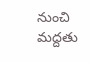నుంచి మద్దతు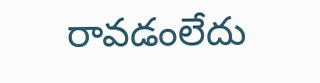రావడంలేదు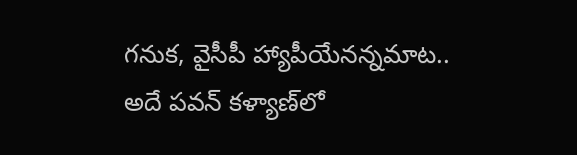గనుక, వైసీపీ హ్యాపీయేనన్నమాట.. అదే పవన్ కళ్యాణ్‌లో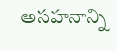అసహనాన్ని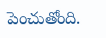పెంచుతోంది.